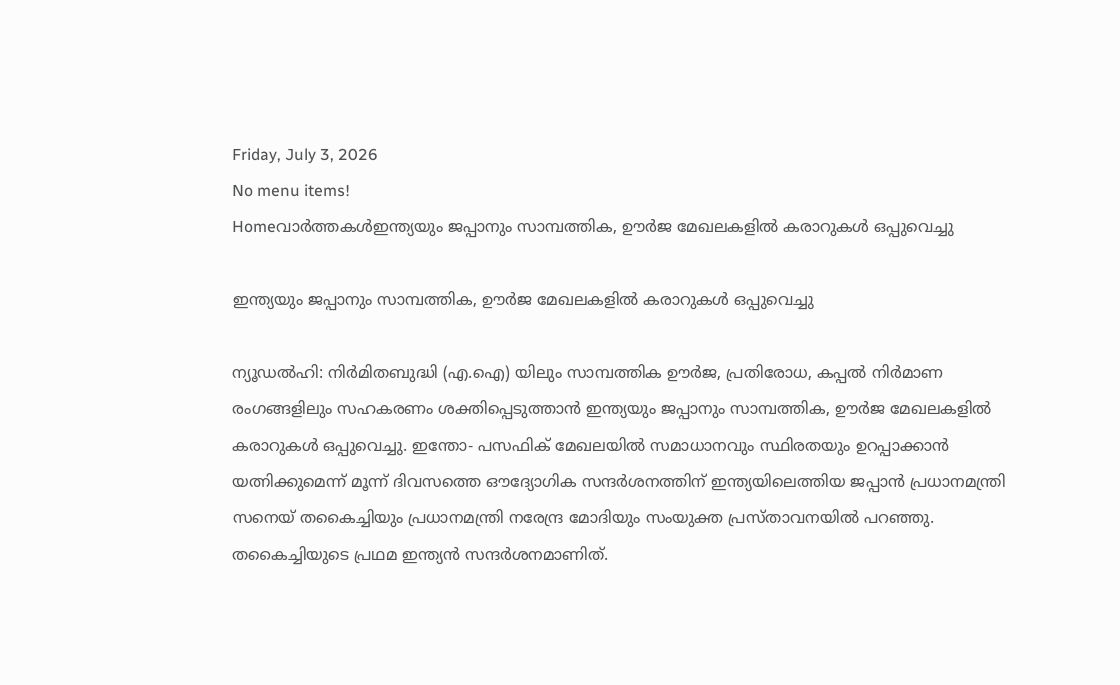Friday, July 3, 2026
No menu items!
Homeവാർത്തകൾഇന്ത്യയും ജപ്പാനും സാമ്പത്തിക, ഊർജ മേഖലകളിൽ കരാറുകൾ ഒപ്പുവെച്ചു

ഇന്ത്യയും ജപ്പാനും സാമ്പത്തിക, ഊർജ മേഖലകളിൽ കരാറുകൾ ഒപ്പുവെച്ചു

ന്യൂഡൽഹി: നിർമിതബുദ്ധി (എ.ഐ) യിലും സാമ്പത്തിക ഊർജ, പ്രതിരോധ, കപ്പൽ നിർമാണ രംഗങ്ങളിലും സഹകരണം ശക്തിപ്പെടുത്താൻ ഇന്ത്യയും ജപ്പാനും സാമ്പത്തിക, ഊർജ മേഖലകളിൽ കരാറുകൾ ഒപ്പുവെച്ചു. ഇന്തോ- പസഫിക് മേഖലയിൽ സമാധാനവും സ്ഥിരതയും ഉറപ്പാക്കാൻ യത്നിക്കുമെന്ന് മൂന്ന് ദിവസത്തെ ഔദ്യോഗിക സന്ദർശനത്തിന് ഇന്ത്യയിലെത്തിയ ജപ്പാൻ പ്രധാനമന്ത്രി സനെയ് തകൈച്ചിയും പ്രധാനമന്ത്രി നരേന്ദ്ര മോദിയും സംയുക്ത പ്രസ്താവനയിൽ പറഞ്ഞു. തകൈച്ചിയുടെ പ്രഥമ ഇന്ത്യൻ സന്ദർശനമാണിത്.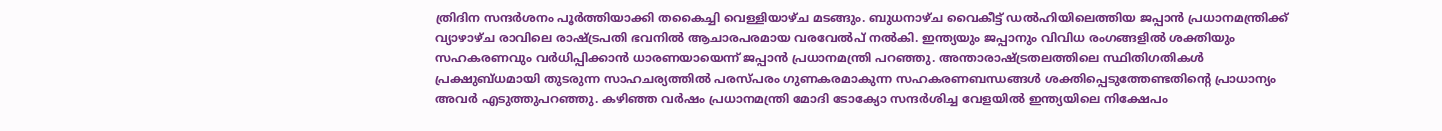ത്രിദിന സന്ദർശനം പൂർത്തിയാക്കി തകൈച്ചി വെള്ളിയാഴ്ച മടങ്ങും. ബുധനാഴ്ച വൈകീട്ട് ഡൽഹിയിലെത്തിയ ജപ്പാൻ പ്രധാനമന്ത്രിക്ക് വ്യാഴാഴ്ച രാവിലെ രാഷ്ട്രപതി ഭവനിൽ ആചാരപരമായ വരവേൽപ് നൽകി. ഇന്ത്യയും ജപ്പാനും വിവിധ രംഗങ്ങളിൽ ശക്തിയും സഹകരണവും വർധിപ്പിക്കാൻ ധാരണയായെന്ന് ജപ്പാൻ പ്രധാനമന്ത്രി പറഞ്ഞു. അന്താരാഷ്‍ട്രതലത്തിലെ സ്ഥിതിഗതികൾ പ്രക്ഷുബ്‍ധമായി തുടരുന്ന സാഹചര്യത്തിൽ പരസ്പരം ഗുണകരമാകുന്ന സഹകരണബന്ധങ്ങൾ ശക്തിപ്പെടുത്തേണ്ടതിന്‍റെ പ്രാധാന്യം അവർ എടുത്തുപറഞ്ഞു. കഴിഞ്ഞ വർഷം പ്രധാനമന്ത്രി മോദി ടോക്യോ സന്ദർശിച്ച വേളയിൽ ഇന്ത്യയിലെ നിക്ഷേപം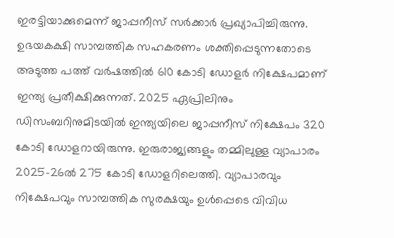ഇരട്ടിയാക്കുമെന്ന് ജാപ്പനീസ് സർക്കാർ പ്രഖ്യാപിച്ചിരുന്നു. ഉഭയകക്ഷി സാമ്പത്തിക സഹകരണം ശക്തിപ്പെടുന്നതോടെ അടുത്ത പത്ത് വർഷത്തിൽ 610 കോടി ഡോളർ നിക്ഷേപമാണ് ഇന്ത്യ പ്രതീക്ഷിക്കുന്നത്. 2025 ഏപ്രിലിനും ഡിസംബറിനുമിടയിൽ ഇന്ത്യയിലെ ജാപ്പനീസ് നിക്ഷേപം 320 കോടി ഡോളറായിരുന്നു. ഇരുരാജ്യങ്ങളും തമ്മിലുള്ള വ്യാപാരം 2025-26ൽ 275 കോടി ഡോളറിലെത്തി. വ്യാപാരവും നിക്ഷേപവും സാമ്പത്തിക സുരക്ഷയും ഉൾപ്പെടെ വിവിധ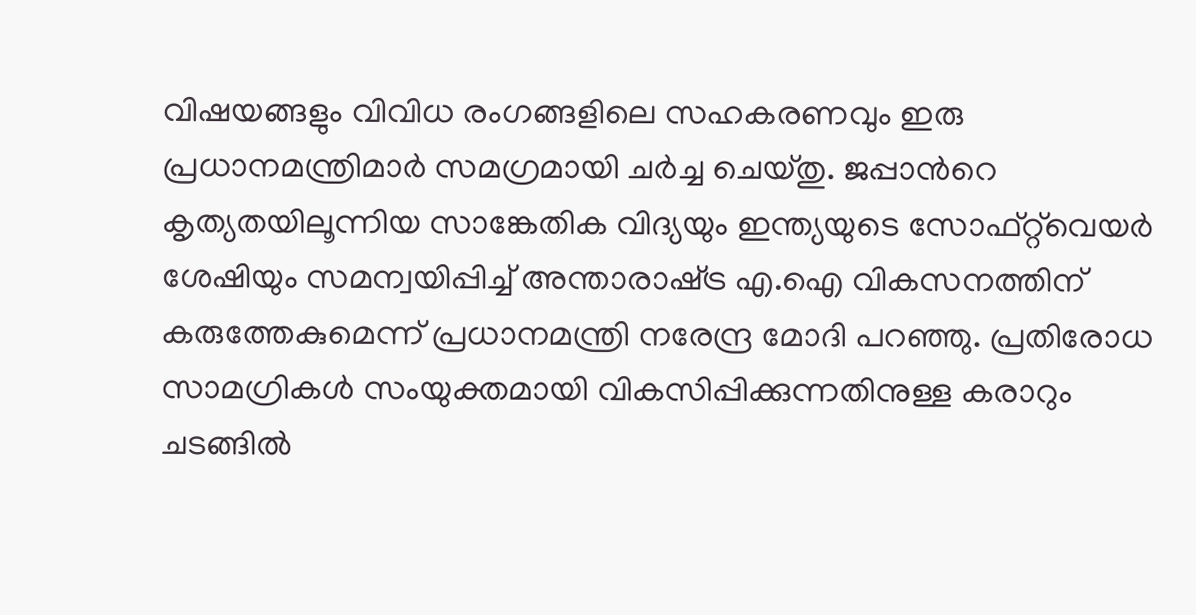വിഷയങ്ങളും വിവിധ രംഗങ്ങളിലെ സഹകരണവും ഇരു പ്രധാനമന്ത്രിമാർ സമഗ്രമായി ചർച്ച ചെയ്തു. ജപ്പാന്‍റെ കൃത്യതയിലൂന്നിയ സാങ്കേതിക വിദ്യയും ഇന്ത്യയുടെ സോഫ്റ്റ്‍വെയർ ശേഷിയും സമന്വയിപ്പിച്ച് അന്താരാഷ്‍ട്ര എ.ഐ വികസനത്തിന് കരുത്തേകുമെന്ന് പ്രധാനമന്ത്രി നരേന്ദ്ര മോദി പറഞ്ഞു. പ്രതിരോധ സാമഗ്രികൾ സംയുക്തമായി വികസിപ്പിക്കുന്നതിനുള്ള കരാറും ചടങ്ങിൽ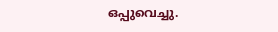ഒപ്പുവെച്ചു.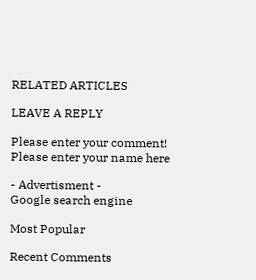RELATED ARTICLES

LEAVE A REPLY

Please enter your comment!
Please enter your name here

- Advertisment -
Google search engine

Most Popular

Recent Comments